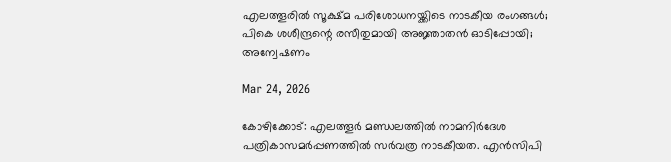എലത്തൂരില്‍ സൂക്ഷ്മ പരിശോധനയ്ക്കിടെ നാടകീയ രംഗങ്ങള്‍; പികെ ശശീന്ദ്രന്റെ രസീതുമായി അജ്ഞാതന്‍ ഓടിപ്പോയി; അന്വേഷണം

Mar 24, 2026

കോഴിക്കോട്: എലത്തൂര്‍ മണ്ഡലത്തില്‍ നാമനിര്‍ദേശ പത്രികാസമര്‍പ്പണത്തില്‍ സര്‍വത്ര നാടകീയത. എന്‍സിപി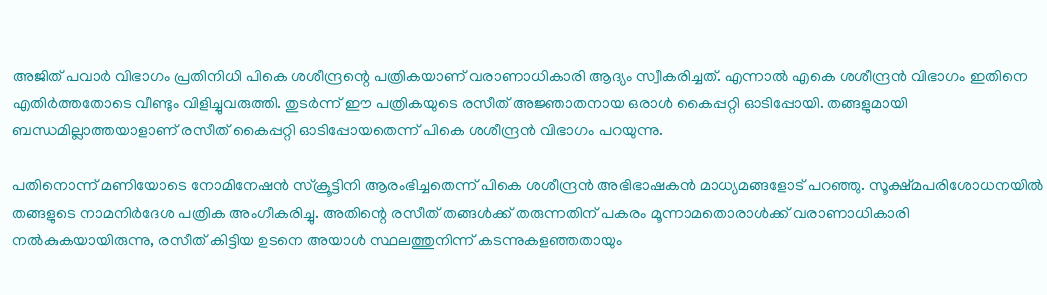അജിത് പവാര്‍ വിഭാഗം പ്രതിനിധി പികെ ശശീന്ദ്രന്റെ പത്രികയാണ് വരാണാധികാരി ആദ്യം സ്വീകരിച്ചത്. എന്നാല്‍ എകെ ശശീന്ദ്രന്‍ വിഭാഗം ഇതിനെ എതിര്‍ത്തതോടെ വീണ്ടും വിളിച്ചുവരുത്തി. തുടര്‍ന്ന് ഈ പത്രികയുടെ രസീത് അജ്ഞാതനായ ഒരാള്‍ കൈപ്പറ്റി ഓടിപ്പോയി. തങ്ങളുമായി ബന്ധമില്ലാത്തയാളാണ് രസീത് കൈപ്പറ്റി ഓടിപ്പോയതെന്ന് പികെ ശശീന്ദ്രന്‍ വിഭാഗം പറയുന്നു.

പതിനൊന്ന് മണിയോടെ നോമിനേഷന്‍ സ്‌ക്രൂട്ടിനി ആരംഭിച്ചതെന്ന് പികെ ശശീന്ദ്രന്‍ അഭിഭാഷകന്‍ മാധ്യമങ്ങളോട് പറഞ്ഞു. സൂക്ഷ്മപരിശോധനയില്‍ തങ്ങളുടെ നാമനിര്‍ദേശ പത്രിക അംഗീകരിച്ചു. അതിന്റെ രസീത് തങ്ങള്‍ക്ക് തരുന്നതിന് പകരം മൂന്നാമതൊരാള്‍ക്ക് വരാണാധികാരി നല്‍കുകയായിരുന്നു, രസീത് കിട്ടിയ ഉടനെ അയാള്‍ സ്ഥലത്തുനിന്ന് കടന്നുകളഞ്ഞതായും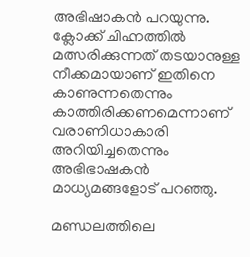അഭിഷാകന്‍ പറയുന്നു. ക്ലോക്ക് ചിഹ്നത്തില്‍ മത്സരിക്കുന്നത് തടയാനുള്ള നീക്കമായാണ് ഇതിനെ കാണുന്നതെന്നും കാത്തിരിക്കണമെന്നാണ് വരാണിധാകാരി അറിയിച്ചതെന്നും അഭിഭാഷകന്‍ മാധ്യമങ്ങളോട് പറഞ്ഞു.

മണ്ഡലത്തിലെ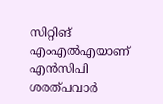സിറ്റിങ് എംഎല്‍എയാണ് എന്‍സിപി ശരത്പവാര്‍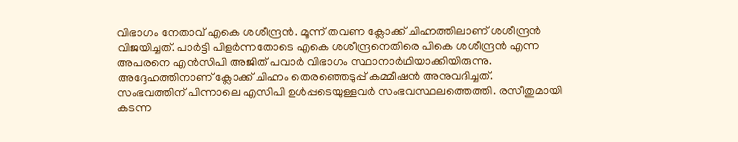വിഭാഗം നേതാവ് എകെ ശശീന്ദ്രന്‍. മൂന്ന് തവണ ക്ലോക്ക് ചിഹ്നത്തിലാണ് ശശീന്ദ്രന്‍ വിജയിച്ചത്. പാര്‍ട്ടി പിളര്‍ന്നതോടെ എകെ ശശീന്ദ്രനെതിരെ പികെ ശശീന്ദ്രന്‍ എന്ന അപരനെ എന്‍സിപി അജിത് പവാര്‍ വിഭാഗം സ്ഥാനാര്‍ഥിയാക്കിയിരുന്നു. അദ്ദേഹത്തിനാണ് ക്ലോക്ക് ചിഹ്നം തെരഞ്ഞെടുപ്പ് കമ്മീഷന്‍ അനുവദിച്ചത്. സംഭവത്തിന് പിന്നാലെ എസിപി ഉള്‍പ്പടെയുള്ളവര്‍ സംഭവസ്ഥലത്തെത്തി. രസീതുമായി കടന്ന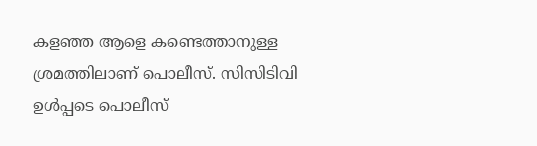കളഞ്ഞ ആളെ കണ്ടെത്താനുള്ള ശ്രമത്തിലാണ് പൊലീസ്. സിസിടിവി ഉള്‍പ്പടെ പൊലീസ്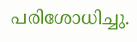പരിശോധിച്ചു.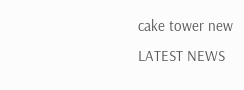cake tower new
LATEST NEWS